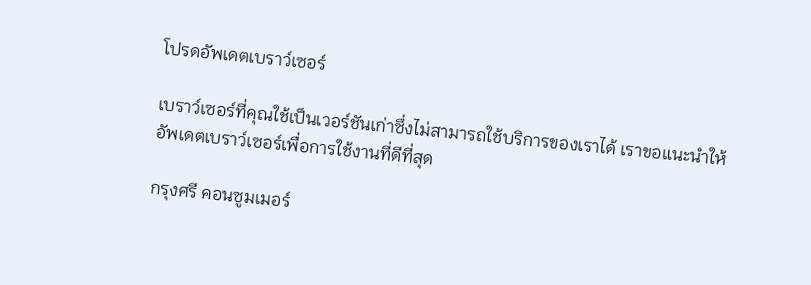โปรดอัพเดตเบราว์เซอร์

เบราว์เซอร์ที่คุณใช้เป็นเวอร์ชันเก่าซึ่งไม่สามารถใช้บริการของเราได้ เราขอแนะนำให้อัพเดตเบราว์เซอร์เพื่อการใช้งานที่ดีที่สุด

กรุงศรี คอนซูมเมอร์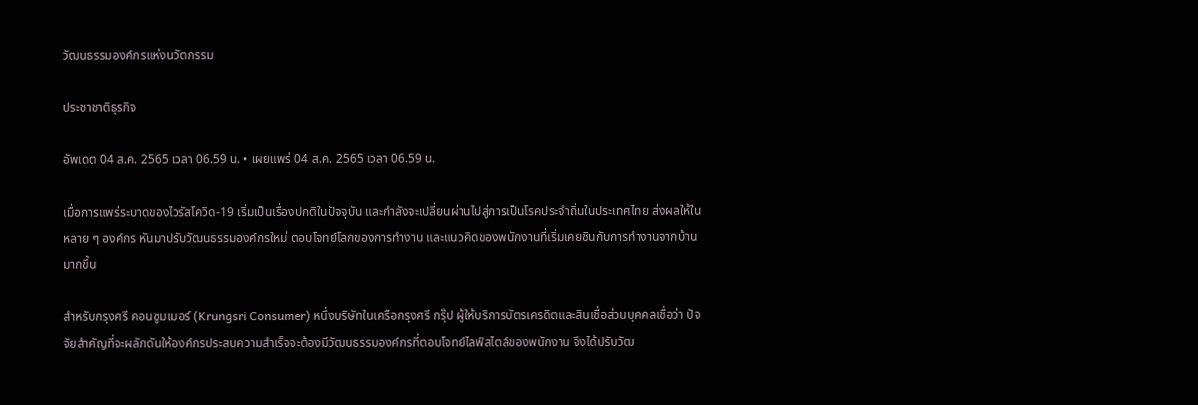วัฒนธรรมองค์กรแห่งนวัตกรรม

ประชาชาติธุรกิจ

อัพเดต 04 ส.ค. 2565 เวลา 06.59 น. • เผยแพร่ 04 ส.ค. 2565 เวลา 06.59 น.

เมื่อการแพร่ระบาดของไวรัสโควิด-19 เริ่มเป็นเรื่องปกติในปัจจุบัน และกำลังจะเปลี่ยนผ่านไปสู่การเป็นโรคประจำถิ่นในประเทศไทย ส่งผลให้ในหลาย ๆ องค์กร หันมาปรับวัฒนธรรมองค์กรใหม่ ตอบโจทย์โลกของการทำงาน และแนวคิดของพนักงานที่เริ่มเคยชินกับการทำงานจากบ้านมากขึ้น

สำหรับกรุงศรี คอนซูมเมอร์ (Krungsri Consumer) หนึ่งบริษัทในเครือกรุงศรี กรุ๊ป ผู้ให้บริการบัตรเครดิตและสินเชื่อส่วนบุคคลเชื่อว่า ปัจจัยสำคัญที่จะผลักดันให้องค์กรประสบความสำเร็จจะต้องมีวัฒนธรรมองค์กรที่ตอบโจทย์ไลฟ์สไตล์ของพนักงาน จึงได้ปรับวัฒ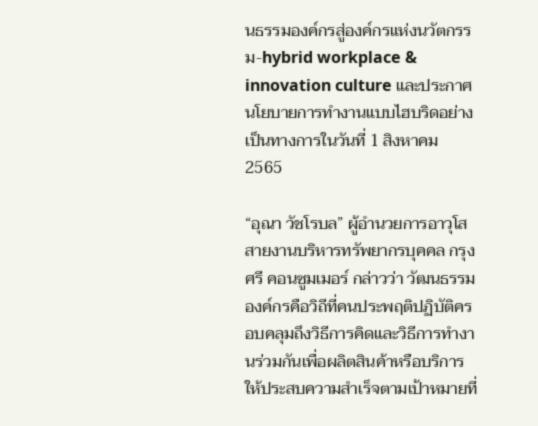นธรรมองค์กรสู่องค์กรแห่งนวัตกรรม-hybrid workplace & innovation culture และประกาศนโยบายการทำงานแบบไฮบริดอย่างเป็นทางการในวันที่ 1 สิงหาคม 2565

“อุณา วัชโรบล” ผู้อำนวยการอาวุโส สายงานบริหารทรัพยากรบุคคล กรุงศรี คอนซูมเมอร์ กล่าวว่า วัฒนธรรมองค์กรคือวิถีที่คนประพฤติปฏิบัติครอบคลุมถึงวิธีการคิดและวิธีการทำงานร่วมกันเพื่อผลิตสินค้าหรือบริการให้ประสบความสำเร็จตามเป้าหมายที่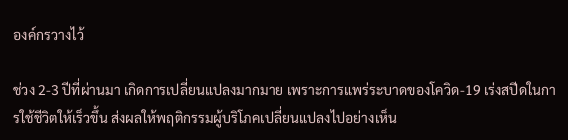องค์กรวางไว้

ช่วง 2-3 ปีที่ผ่านมา เกิดการเปลี่ยนแปลงมากมาย เพราะการแพร่ระบาดของโควิด-19 เร่งสปีดในการใช้ชีวิตให้เร็วขึ้น ส่งผลให้พฤติกรรมผู้บริโภคเปลี่ยนแปลงไปอย่างเห็น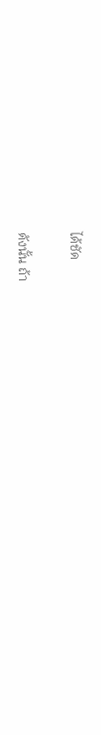ได้ชัด

ดังนั้น ถ้า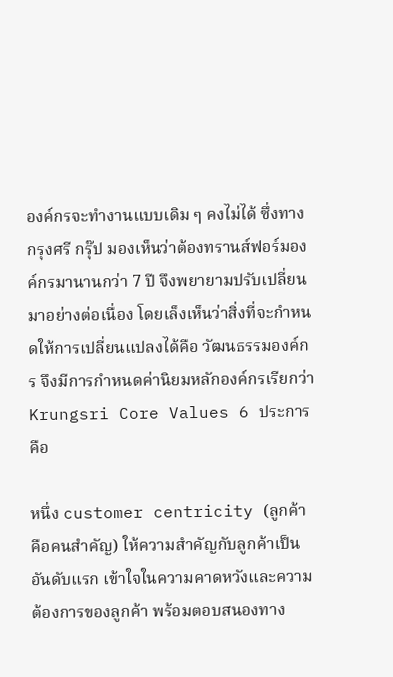องค์กรจะทำงานแบบเดิม ๆ คงไม่ได้ ซึ่งทางกรุงศรี กรุ๊ป มองเห็นว่าต้องทรานส์ฟอร์มองค์กรมานานกว่า 7 ปี จึงพยายามปรับเปลี่ยนมาอย่างต่อเนื่อง โดยเล็งเห็นว่าสิ่งที่จะกำหนดให้การเปลี่ยนแปลงได้คือ วัฒนธรรมองค์กร จึงมีการกำหนดค่านิยมหลักองค์กรเรียกว่า Krungsri Core Values 6 ประการ คือ

หนึ่ง customer centricity (ลูกค้าคือคนสำคัญ) ให้ความสำคัญกับลูกค้าเป็นอันดับแรก เข้าใจในความคาดหวังและความต้องการของลูกค้า พร้อมตอบสนองทาง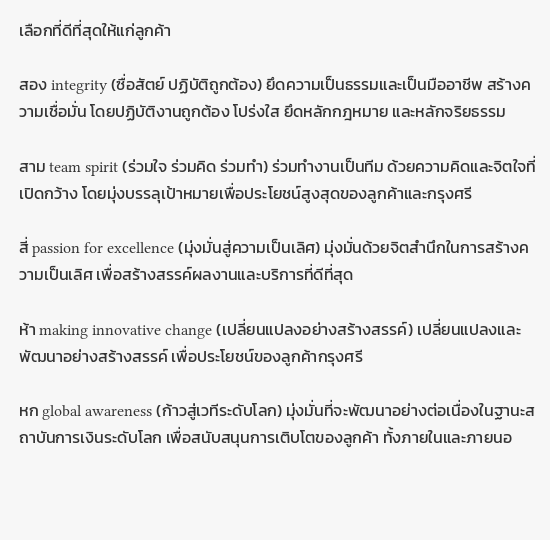เลือกที่ดีที่สุดให้แก่ลูกค้า

สอง integrity (ซื่อสัตย์ ปฏิบัติถูกต้อง) ยึดความเป็นธรรมและเป็นมืออาชีพ สร้างความเชื่อมั่น โดยปฏิบัติงานถูกต้อง โปร่งใส ยึดหลักกฎหมาย และหลักจริยธรรม

สาม team spirit (ร่วมใจ ร่วมคิด ร่วมทำ) ร่วมทำงานเป็นทีม ด้วยความคิดและจิตใจที่เปิดกว้าง โดยมุ่งบรรลุเป้าหมายเพื่อประโยชน์สูงสุดของลูกค้าและกรุงศรี

สี่ passion for excellence (มุ่งมั่นสู่ความเป็นเลิศ) มุ่งมั่นด้วยจิตสำนึกในการสร้างความเป็นเลิศ เพื่อสร้างสรรค์ผลงานและบริการที่ดีที่สุด

ห้า making innovative change (เปลี่ยนแปลงอย่างสร้างสรรค์) เปลี่ยนแปลงและพัฒนาอย่างสร้างสรรค์ เพื่อประโยชน์ของลูกค้ากรุงศรี

หก global awareness (ก้าวสู่เวทีระดับโลก) มุ่งมั่นที่จะพัฒนาอย่างต่อเนื่องในฐานะสถาบันการเงินระดับโลก เพื่อสนับสนุนการเติบโตของลูกค้า ทั้งภายในและภายนอ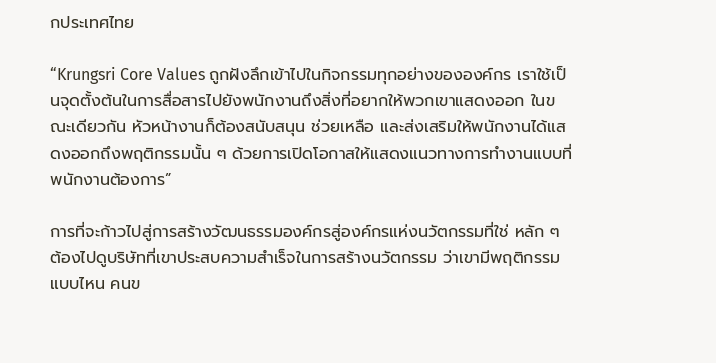กประเทศไทย

“Krungsri Core Values ถูกฝังลึกเข้าไปในกิจกรรมทุกอย่างขององค์กร เราใช้เป็นจุดตั้งต้นในการสื่อสารไปยังพนักงานถึงสิ่งที่อยากให้พวกเขาแสดงออก ในขณะเดียวกัน หัวหน้างานก็ต้องสนับสนุน ช่วยเหลือ และส่งเสริมให้พนักงานได้แสดงออกถึงพฤติกรรมนั้น ๆ ด้วยการเปิดโอกาสให้แสดงแนวทางการทำงานแบบที่พนักงานต้องการ”

การที่จะก้าวไปสู่การสร้างวัฒนธรรมองค์กรสู่องค์กรแห่งนวัตกรรมที่ใช่ หลัก ๆ ต้องไปดูบริษัทที่เขาประสบความสำเร็จในการสร้างนวัตกรรม ว่าเขามีพฤติกรรมแบบไหน คนข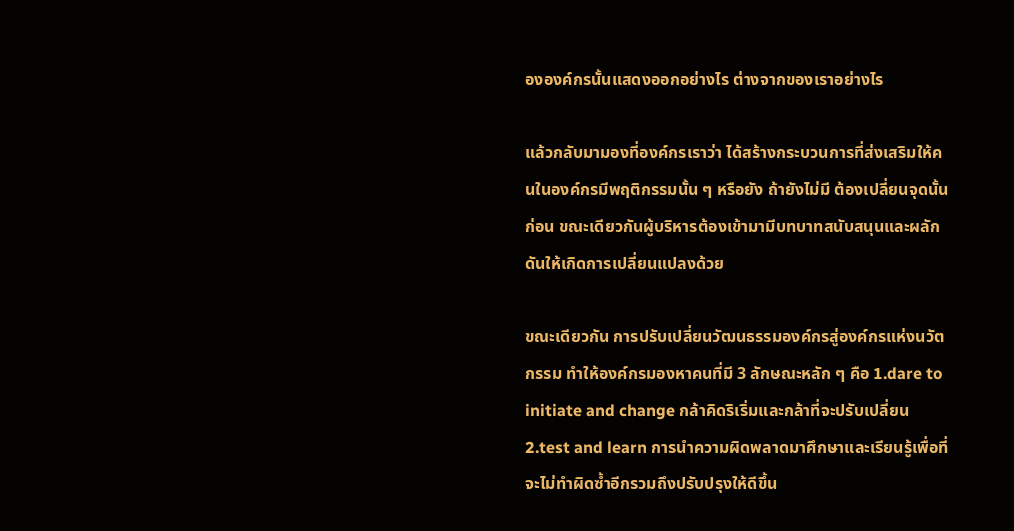ององค์กรนั้นแสดงออกอย่างไร ต่างจากของเราอย่างไร

แล้วกลับมามองที่องค์กรเราว่า ได้สร้างกระบวนการที่ส่งเสริมให้คนในองค์กรมีพฤติกรรมนั้น ๆ หรือยัง ถ้ายังไม่มี ต้องเปลี่ยนจุดนั้นก่อน ขณะเดียวกันผู้บริหารต้องเข้ามามีบทบาทสนับสนุนและผลักดันให้เกิดการเปลี่ยนแปลงด้วย

ขณะเดียวกัน การปรับเปลี่ยนวัฒนธรรมองค์กรสู่องค์กรแห่งนวัตกรรม ทำให้องค์กรมองหาคนที่มี 3 ลักษณะหลัก ๆ คือ 1.dare to initiate and change กล้าคิดริเริ่มและกล้าที่จะปรับเปลี่ยน 2.test and learn การนำความผิดพลาดมาศึกษาและเรียนรู้เพื่อที่จะไม่ทำผิดซ้ำอีกรวมถึงปรับปรุงให้ดีขึ้น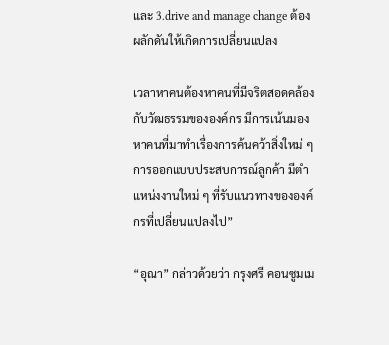และ 3.drive and manage change ต้องผลักดันให้เกิดการเปลี่ยนแปลง

เวลาหาคนต้องหาคนที่มีจริตสอดคล้องกับวัฒธรรมขององค์กร มีการเน้นมองหาคนที่มาทำเรื่องการค้นคว้าสิ่งใหม่ ๆ การออกแบบประสบการณ์ลูกค้า มีตำแหน่งงานใหม่ ๆ ที่รับแนวทางขององค์กรที่เปลี่ยนแปลงไป”

“อุณา” กล่าวด้วยว่า กรุงศรี คอนซูมเม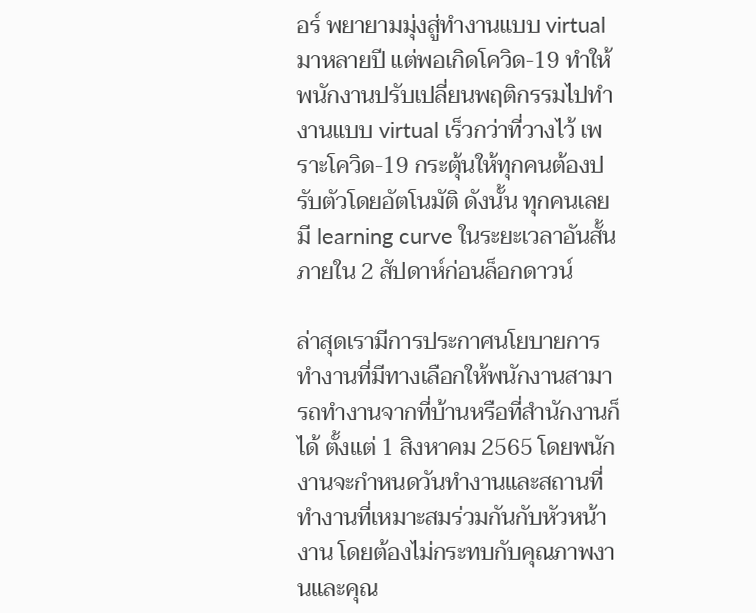อร์ พยายามมุ่งสู่ทำงานแบบ virtual มาหลายปี แต่พอเกิดโควิด-19 ทำให้พนักงานปรับเปลี่ยนพฤติกรรมไปทำงานแบบ virtual เร็วกว่าที่วางไว้ เพราะโควิด-19 กระตุ้นให้ทุกคนต้องปรับตัวโดยอัตโนมัติ ดังนั้น ทุกคนเลยมี learning curve ในระยะเวลาอันสั้น ภายใน 2 สัปดาห์ก่อนล็อกดาวน์

ล่าสุดเรามีการประกาศนโยบายการทำงานที่มีทางเลือกให้พนักงานสามารถทำงานจากที่บ้านหรือที่สำนักงานก็ได้ ตั้งแต่ 1 สิงหาคม 2565 โดยพนักงานจะกำหนดวันทำงานและสถานที่ทำงานที่เหมาะสมร่วมกันกับหัวหน้างาน โดยต้องไม่กระทบกับคุณภาพงานและคุณ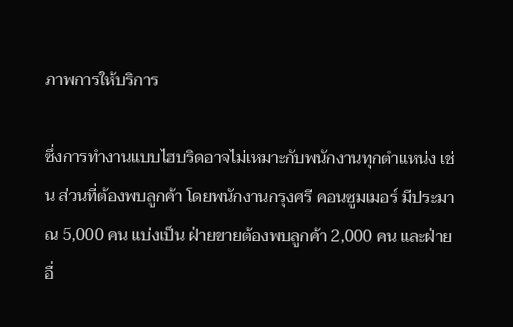ภาพการให้บริการ

ซึ่งการทำงานแบบไฮบริดอาจไม่เหมาะกับพนักงานทุกตำแหน่ง เช่น ส่วนที่ต้องพบลูกค้า โดยพนักงานกรุงศรี คอนซูมเมอร์ มีประมาณ 5,000 คน แบ่งเป็น ฝ่ายขายต้องพบลูกค้า 2,000 คน และฝ่ายอื่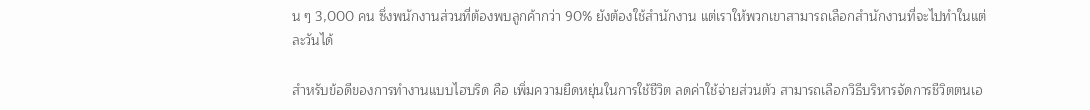น ๆ 3,000 คน ซึ่งพนักงานส่วนที่ต้องพบลูกค้ากว่า 90% ยังต้องใช้สำนักงาน แต่เราให้พวกเขาสามารถเลือกสำนักงานที่จะไปทำในแต่ละวันได้

สำหรับข้อดีของการทำงานแบบไฮบริด คือ เพิ่มความยืดหยุ่นในการใช้ชีวิต ลดค่าใช้จ่ายส่วนตัว สามารถเลือกวิธีบริหารจัดการชีวิตตนเอ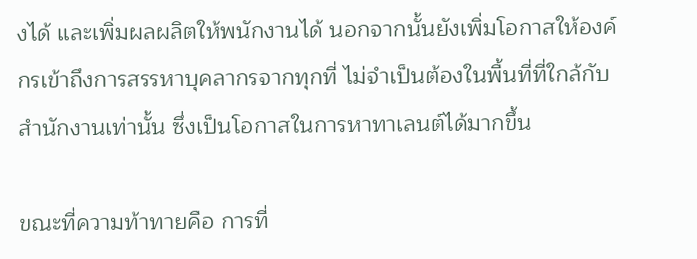งได้ และเพิ่มผลผลิตให้พนักงานได้ นอกจากนั้นยังเพิ่มโอกาสให้องค์กรเข้าถึงการสรรหาบุคลากรจากทุกที่ ไม่จำเป็นต้องในพื้นที่ที่ใกล้กับสำนักงานเท่านั้น ซึ่งเป็นโอกาสในการหาทาเลนต์ได้มากขึ้น

ขณะที่ความท้าทายคือ การที่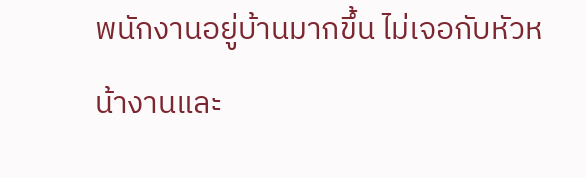พนักงานอยู่บ้านมากขึ้น ไม่เจอกับหัวหน้างานและ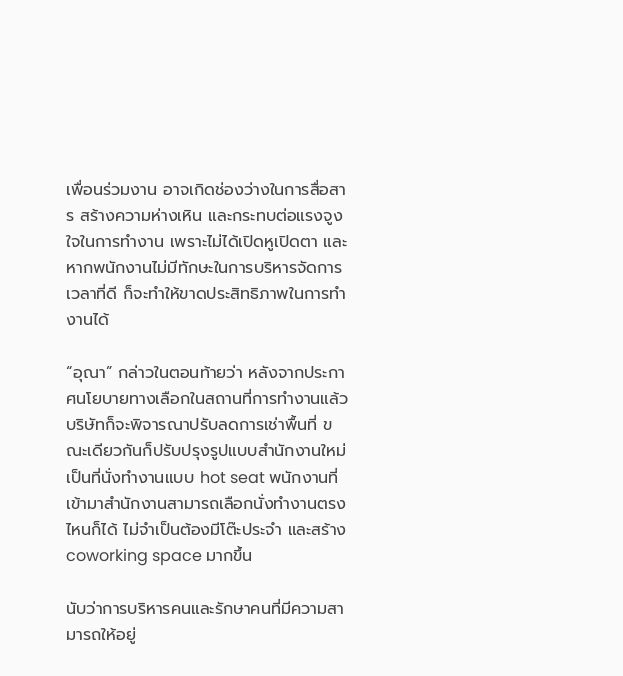เพื่อนร่วมงาน อาจเกิดช่องว่างในการสื่อสาร สร้างความห่างเหิน และกระทบต่อแรงจูงใจในการทำงาน เพราะไม่ได้เปิดหูเปิดตา และหากพนักงานไม่มีทักษะในการบริหารจัดการเวลาที่ดี ก็จะทำให้ขาดประสิทธิภาพในการทำงานได้

“อุณา” กล่าวในตอนท้ายว่า หลังจากประกาศนโยบายทางเลือกในสถานที่การทำงานแล้ว บริษัทก็จะพิจารณาปรับลดการเช่าพื้นที่ ขณะเดียวกันก็ปรับปรุงรูปแบบสำนักงานใหม่ เป็นที่นั่งทำงานแบบ hot seat พนักงานที่เข้ามาสำนักงานสามารถเลือกนั่งทำงานตรงไหนก็ได้ ไม่จำเป็นต้องมีโต๊ะประจำ และสร้าง coworking space มากขึ้น

นับว่าการบริหารคนและรักษาคนที่มีความสามารถให้อยู่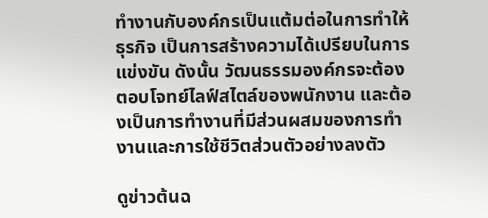ทำงานกับองค์กรเป็นแต้มต่อในการทำให้ธุรกิจ เป็นการสร้างความได้เปรียบในการแข่งขัน ดังนั้น วัฒนธรรมองค์กรจะต้องตอบโจทย์ไลฟ์สไตล์ของพนักงาน และต้องเป็นการทำงานที่มีส่วนผสมของการทำงานและการใช้ชีวิตส่วนตัวอย่างลงตัว

ดูข่าวต้นฉ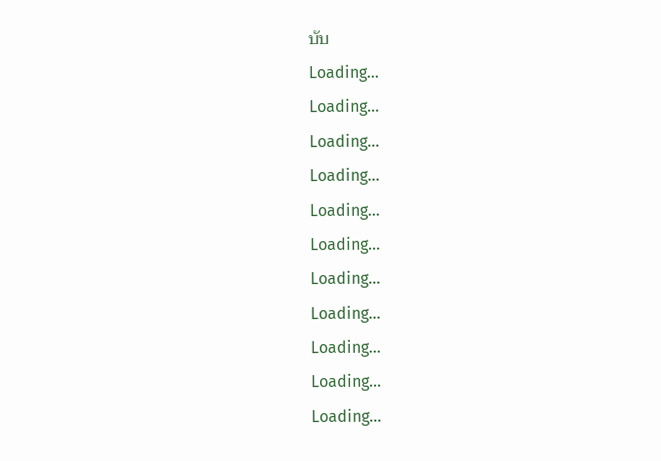บับ
Loading...
Loading...
Loading...
Loading...
Loading...
Loading...
Loading...
Loading...
Loading...
Loading...
Loading...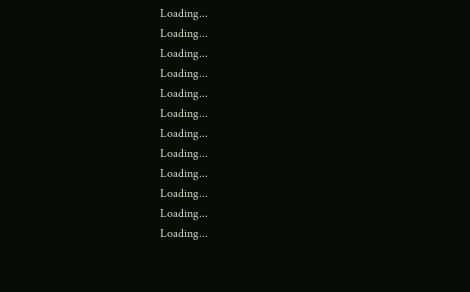Loading...
Loading...
Loading...
Loading...
Loading...
Loading...
Loading...
Loading...
Loading...
Loading...
Loading...
Loading...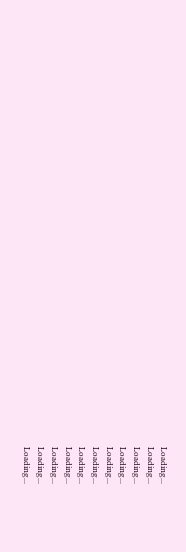Loading...
Loading...
Loading...
Loading...
Loading...
Loading...
Loading...
Loading...
Loading...
Loading...
Loading...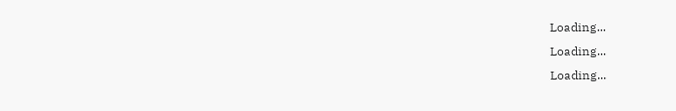Loading...
Loading...
Loading...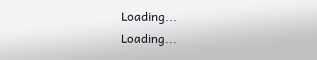Loading...
Loading...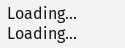Loading...
Loading...